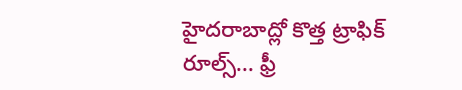హైదరాబాద్లో కొత్త ట్రాఫిక్ రూల్స్... ఫ్రీ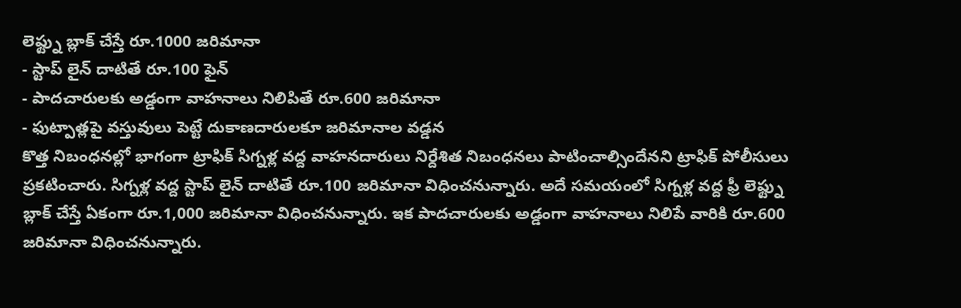లెఫ్ట్ను బ్లాక్ చేస్తే రూ.1000 జరిమానా
- స్టాప్ లైన్ దాటితే రూ.100 ఫైన్
- పాదచారులకు అడ్డంగా వాహనాలు నిలిపితే రూ.600 జరిమానా
- ఫుట్పాత్లపై వస్తువులు పెట్టే దుకాణదారులకూ జరిమానాల వడ్డన
కొత్త నిబంధనల్లో భాగంగా ట్రాఫిక్ సిగ్నళ్ల వద్ద వాహనదారులు నిర్దేశిత నిబంధనలు పాటించాల్సిందేనని ట్రాఫిక్ పోలీసులు ప్రకటించారు. సిగ్నళ్ల వద్ద స్టాప్ లైన్ దాటితే రూ.100 జరిమానా విధించనున్నారు. అదే సమయంలో సిగ్నళ్ల వద్ద ఫ్రీ లెఫ్ట్ను బ్లాక్ చేస్తే ఏకంగా రూ.1,000 జరిమానా విధించనున్నారు. ఇక పాదచారులకు అడ్డంగా వాహనాలు నిలిపే వారికి రూ.600 జరిమానా విధించనున్నారు.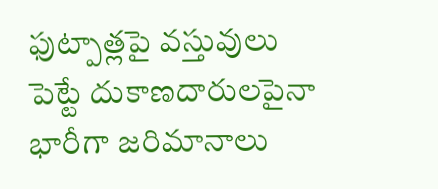ఫుట్పాత్లపై వస్తువులు పెట్టే దుకాణదారులపైనా భారీగా జరిమానాలు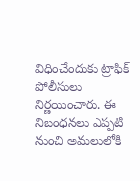విధించేందుకు ట్రాఫిక్ పోలీసులు నిర్ణయించారు. ఈ నిబంధనలు ఎప్పటి నుంచి అమలులోకి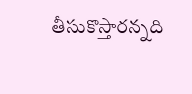తీసుకొస్తారన్నది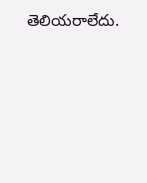తెలియరాలేదు.